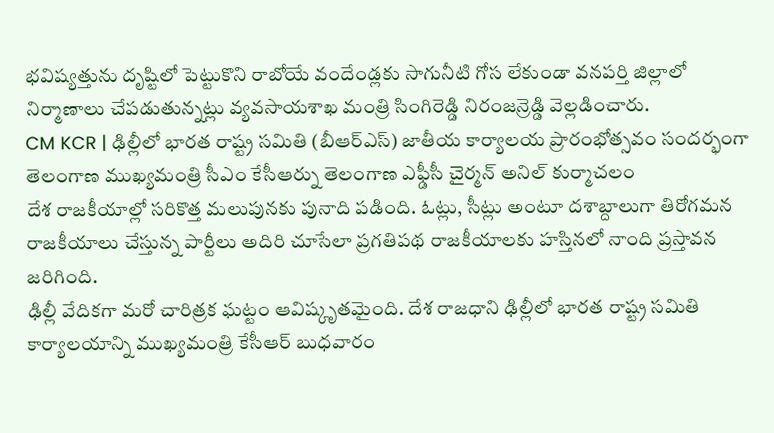భవిష్యత్తును దృష్టిలో పెట్టుకొని రాబోయే వందేండ్లకు సాగునీటి గోస లేకుండా వనపర్తి జిల్లాలో నిర్మాణాలు చేపడుతున్నట్లు వ్యవసాయశాఖ మంత్రి సింగిరెడ్డి నిరంజన్రెడ్డి వెల్లడించారు.
CM KCR | ఢిల్లీలో భారత రాష్ట్ర సమితి (బీఆర్ఎస్) జాతీయ కార్యాలయ ప్రారంభోత్సవం సందర్భంగా తెలంగాణ ముఖ్యమంత్రి సీఎం కేసీఆర్ను తెలంగాణ ఎఫ్డీసీ చైర్మన్ అనిల్ కుర్మాచలం
దేశ రాజకీయాల్లో సరికొత్త మలుపునకు పునాది పడింది. ఓట్లు, సీట్లు అంటూ దశాబ్దాలుగా తిరోగమన రాజకీయాలు చేస్తున్న పార్టీలు అదిరి చూసేలా ప్రగతిపథ రాజకీయాలకు హస్తినలో నాంది ప్రస్తావన జరిగింది.
ఢిల్లీ వేదికగా మరో చారిత్రక ఘట్టం ఆవిష్కృతమైంది. దేశ రాజధాని ఢిల్లీలో భారత రాష్ట్ర సమితి కార్యాలయాన్ని ముఖ్యమంత్రి కేసీఆర్ బుధవారం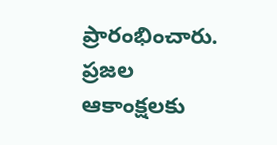ప్రారంభించారు. ప్రజల ఆకాంక్షలకు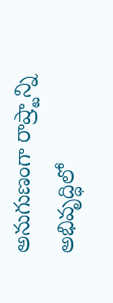అనుగుణంగా రాష్ర్టాన్ని అభివృద్ధిలో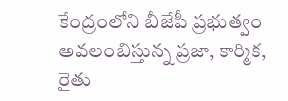కేంద్రంలోని బీజేపీ ప్రభుత్వం అవలంబిస్తున్న ప్రజా, కార్మిక, రైతు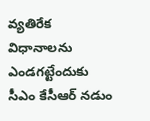వ్యతిరేక విధానాలను ఎండగట్టేందుకు సీఎం కేసీఆర్ నడుం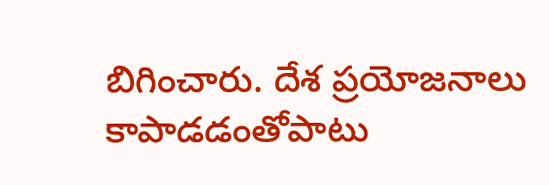బిగించారు. దేశ ప్రయోజనాలు కాపాడడంతోపాటు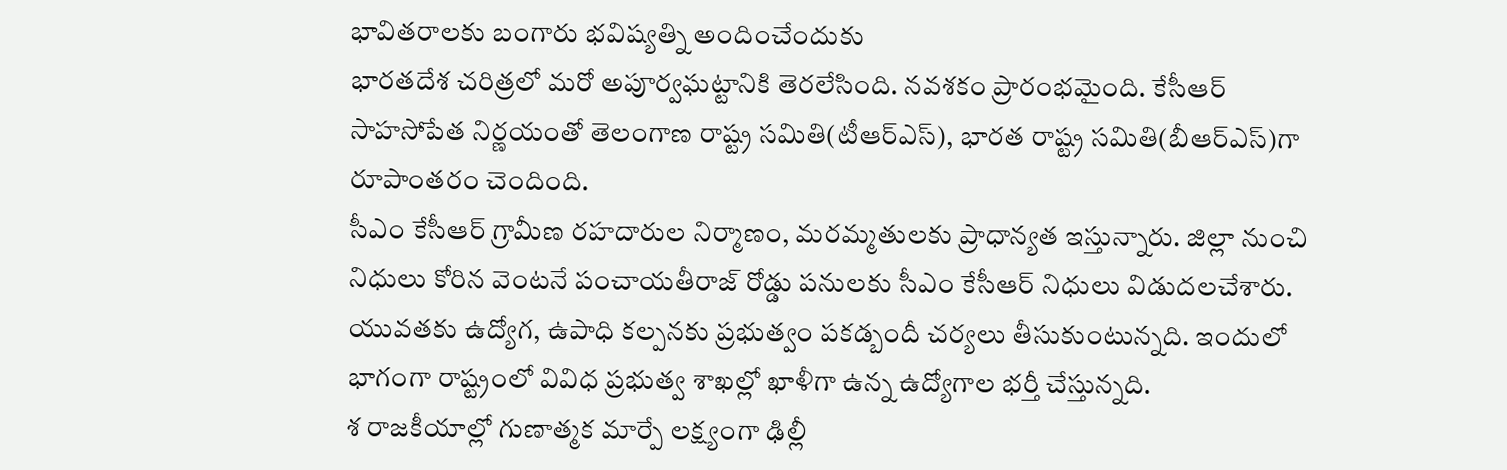భావితరాలకు బంగారు భవిష్యత్ని అందించేందుకు
భారతదేశ చరిత్రలో మరో అపూర్వఘట్టానికి తెరలేసింది. నవశకం ప్రారంభమైంది. కేసీఆర్ సాహసోపేత నిర్ణయంతో తెలంగాణ రాష్ట్ర సమితి(టీఆర్ఎస్), భారత రాష్ట్ర సమితి(బీఆర్ఎస్)గా రూపాంతరం చెందింది.
సీఎం కేసీఆర్ గ్రామీణ రహదారుల నిర్మాణం, మరమ్మతులకు ప్రాధాన్యత ఇస్తున్నారు. జిల్లా నుంచి నిధులు కోరిన వెంటనే పంచాయతీరాజ్ రోడ్డు పనులకు సీఎం కేసీఆర్ నిధులు విడుదలచేశారు.
యువతకు ఉద్యోగ, ఉపాధి కల్పనకు ప్రభుత్వం పకడ్బందీ చర్యలు తీసుకుంటున్నది. ఇందులో భాగంగా రాష్ట్రంలో వివిధ ప్రభుత్వ శాఖల్లో ఖాళీగా ఉన్న ఉద్యోగాల భర్తీ చేస్తున్నది.
శ రాజకీయాల్లో గుణాత్మక మార్పే లక్ష్యంగా ఢిల్లీ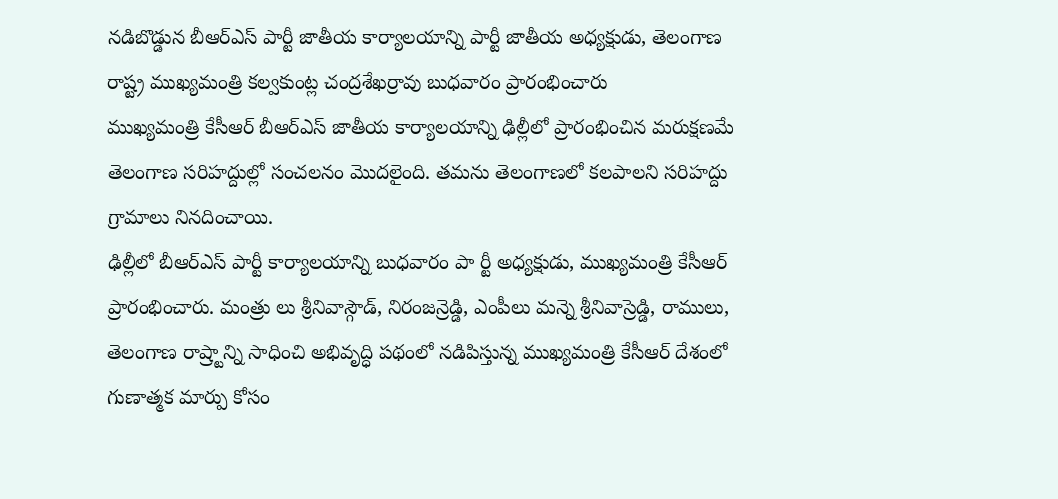నడిబొడ్డున బీఆర్ఎస్ పార్టీ జాతీయ కార్యాలయాన్ని పార్టీ జాతీయ అధ్యక్షుడు, తెలంగాణ రాష్ట్ర ముఖ్యమంత్రి కల్వకుంట్ల చంద్రశేఖర్రావు బుధవారం ప్రారంభించారు
ముఖ్యమంత్రి కేసీఆర్ బీఆర్ఎస్ జాతీయ కార్యాలయాన్ని ఢిల్లీలో ప్రారంభించిన మరుక్షణమే తెలంగాణ సరిహద్దుల్లో సంచలనం మొదలైంది. తమను తెలంగాణలో కలపాలని సరిహద్దు గ్రామాలు నినదించాయి.
ఢిల్లీలో బీఆర్ఎస్ పార్టీ కార్యాలయాన్ని బుధవారం పా ర్టీ అధ్యక్షుడు, ముఖ్యమంత్రి కేసీఆర్ ప్రారంభించారు. మంత్రు లు శ్రీనివాస్గౌడ్, నిరంజన్రెడ్డి, ఎంపీలు మన్నె శ్రీనివాస్రెడ్డి, రాములు,
తెలంగాణ రాష్ర్టాన్ని సాధించి అభివృద్ధి పథంలో నడిపిస్తున్న ముఖ్యమంత్రి కేసీఆర్ దేశంలో గుణాత్మక మార్పు కోసం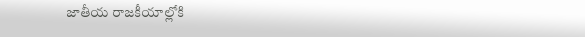జాతీయ రాజకీయాల్లోకి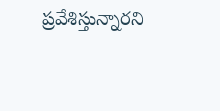ప్రవేశిస్తున్నారని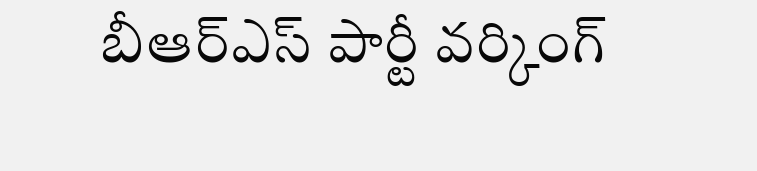బీఆర్ఎస్ పార్టీ వర్కింగ్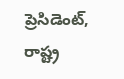ప్రెసిడెంట్, రాష్ట్ర